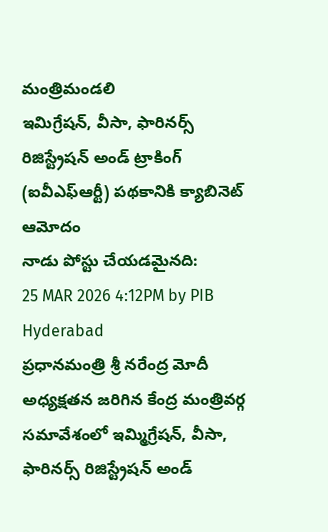మంత్రిమండలి
ఇమిగ్రేషన్, వీసా, ఫారినర్స్ రిజిస్ట్రేషన్ అండ్ ట్రాకింగ్ (ఐవీఎఫ్ఆర్టీ) పథకానికి క్యాబినెట్ ఆమోదం
నాడు పోస్టు చేయడమైనది:
25 MAR 2026 4:12PM by PIB Hyderabad
ప్రధానమంత్రి శ్రీ నరేంద్ర మోదీ అధ్యక్షతన జరిగిన కేంద్ర మంత్రివర్గ సమావేశంలో ఇమ్మిగ్రేషన్, వీసా, ఫారినర్స్ రిజిస్ట్రేషన్ అండ్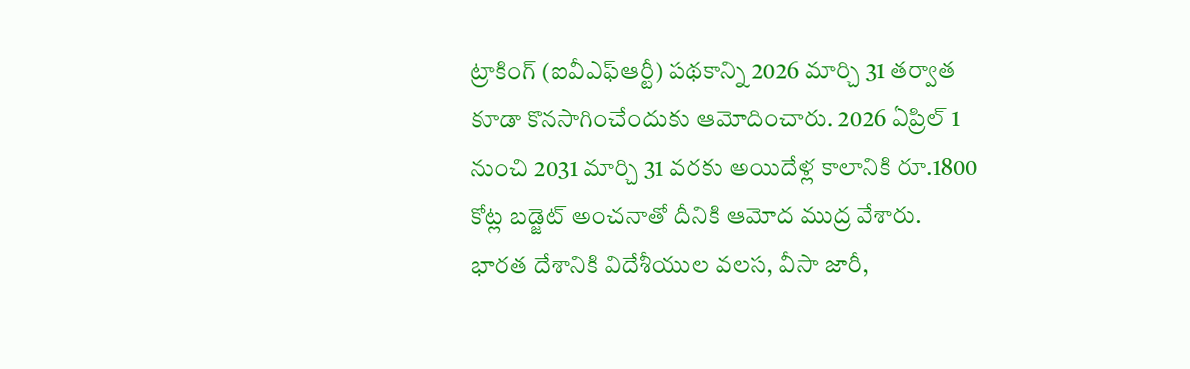ట్రాకింగ్ (ఐవీఎఫ్ఆర్టీ) పథకాన్ని 2026 మార్చి 31 తర్వాత కూడా కొనసాగించేందుకు ఆమోదించారు. 2026 ఏప్రిల్ 1 నుంచి 2031 మార్చి 31 వరకు అయిదేళ్ల కాలానికి రూ.1800 కోట్ల బడ్జెట్ అంచనాతో దీనికి ఆమోద ముద్ర వేశారు.
భారత దేశానికి విదేశీయుల వలస, వీసా జారీ,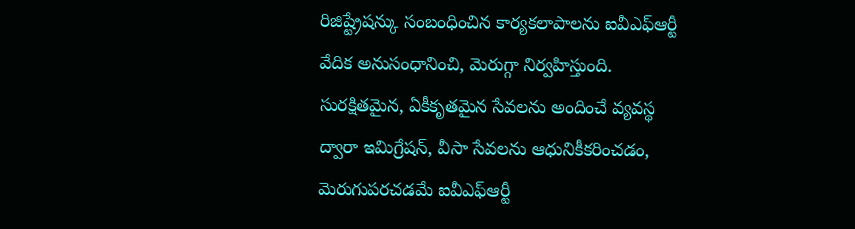రిజిష్ట్రేషన్కు సంబంధించిన కార్యకలాపాలను ఐవీఎఫ్ఆర్టీ వేదిక అనుసంధానించి, మెరుగ్గా నిర్వహిస్తుంది. సురక్షితమైన, ఏకీకృతమైన సేవలను అందించే వ్యవస్థ ద్వారా ఇమిగ్రేషన్, వీసా సేవలను ఆధునికీకరించడం, మెరుగుపరచడమే ఐవీఎఫ్ఆర్టీ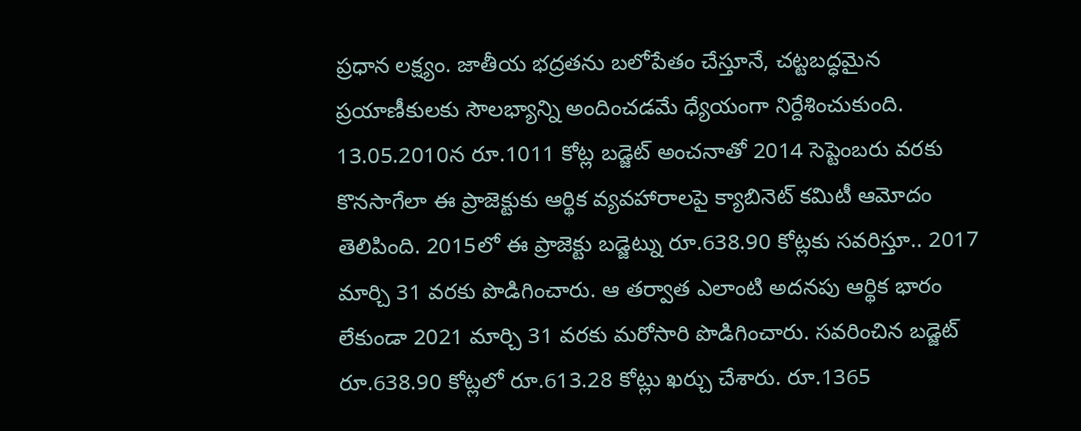ప్రధాన లక్ష్యం. జాతీయ భద్రతను బలోపేతం చేస్తూనే, చట్టబద్ధమైన ప్రయాణీకులకు సౌలభ్యాన్ని అందించడమే ధ్యేయంగా నిర్దేశించుకుంది. 13.05.2010న రూ.1011 కోట్ల బడ్జెట్ అంచనాతో 2014 సెప్టెంబరు వరకు కొనసాగేలా ఈ ప్రాజెక్టుకు ఆర్థిక వ్యవహారాలపై క్యాబినెట్ కమిటీ ఆమోదం తెలిపింది. 2015లో ఈ ప్రాజెక్టు బడ్జెట్ను రూ.638.90 కోట్లకు సవరిస్తూ.. 2017 మార్చి 31 వరకు పొడిగించారు. ఆ తర్వాత ఎలాంటి అదనపు ఆర్థిక భారం లేకుండా 2021 మార్చి 31 వరకు మరోసారి పొడిగించారు. సవరించిన బడ్జెట్ రూ.638.90 కోట్లలో రూ.613.28 కోట్లు ఖర్చు చేశారు. రూ.1365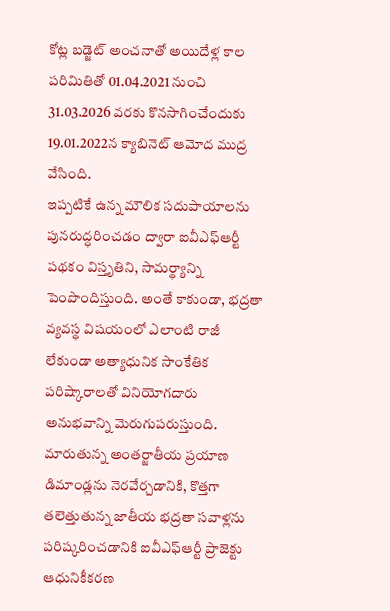కోట్ల బడ్జెట్ అంచనాతో అయిదేళ్ల కాల పరిమితితో 01.04.2021 నుంచి 31.03.2026 వరకు కొనసాగించేందుకు 19.01.2022న క్యాబినెట్ ఆమోద ముద్ర వేసింది.
ఇప్పటికే ఉన్న మౌలిక సదుపాయాలను పునరుద్ధరించడం ద్వారా ఐవీఎఫ్ఆర్టీ పథకం విస్తృతిని, సామర్థ్యాన్ని పెంపొందిస్తుంది. అంతే కాకుండా, భద్రతా వ్యవస్థ విషయంలో ఎలాంటి రాజీ లేకుండా అత్యాధునిక సాంకేతిక పరిష్కారాలతో వినియోగదారు అనుభవాన్ని మెరుగుపరుస్తుంది. మారుతున్న అంతర్జాతీయ ప్రయాణ డిమాండ్లను నెరవేర్చడానికి, కొత్తగా తలెత్తుతున్న జాతీయ భద్రతా సవాళ్లను పరిష్కరించడానికి ఐవీఎఫ్ఆర్టీ ప్రాజెక్టు ఆధునికీకరణ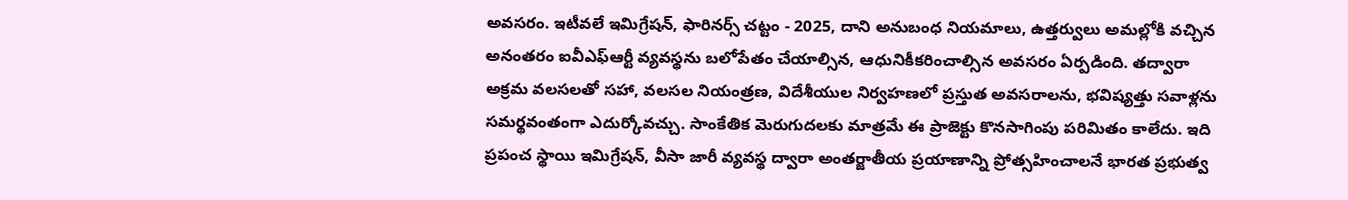అవసరం. ఇటీవలే ఇమిగ్రేషన్, ఫారినర్స్ చట్టం - 2025, దాని అనుబంధ నియమాలు, ఉత్తర్వులు అమల్లోకి వచ్చిన అనంతరం ఐవీఎఫ్ఆర్టీ వ్యవస్థను బలోపేతం చేయాల్సిన, ఆధునికీకరించాల్సిన అవసరం ఏర్పడింది. తద్వారా అక్రమ వలసలతో సహా, వలసల నియంత్రణ, విదేశీయుల నిర్వహణలో ప్రస్తుత అవసరాలను, భవిష్యత్తు సవాళ్లను సమర్థవంతంగా ఎదుర్కోవచ్చు. సాంకేతిక మెరుగుదలకు మాత్రమే ఈ ప్రాజెక్టు కొనసాగింపు పరిమితం కాలేదు. ఇది ప్రపంచ స్థాయి ఇమిగ్రేషన్, వీసా జారీ వ్యవస్థ ద్వారా అంతర్జాతీయ ప్రయాణాన్ని ప్రోత్సహించాలనే భారత ప్రభుత్వ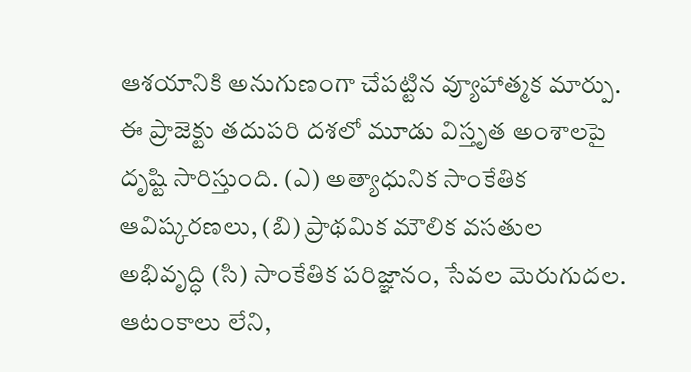ఆశయానికి అనుగుణంగా చేపట్టిన వ్యూహాత్మక మార్పు. ఈ ప్రాజెక్టు తదుపరి దశలో మూడు విస్తృత అంశాలపై దృష్టి సారిస్తుంది. (ఎ) అత్యాధునిక సాంకేతిక ఆవిష్కరణలు, (బి) ప్రాథమిక మౌలిక వసతుల అభివృద్ధి (సి) సాంకేతిక పరిజ్ఞానం, సేవల మెరుగుదల.
ఆటంకాలు లేని,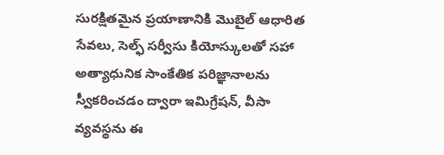సురక్షితమైన ప్రయాణానికి మొబైల్ ఆధారిత సేవలు, సెల్ఫ్ సర్వీసు కియోస్కులతో సహా అత్యాధునిక సాంకేతిక పరిజ్ఞానాలను స్వీకరించడం ద్వారా ఇమిగ్రేషన్, వీసా వ్యవస్థను ఈ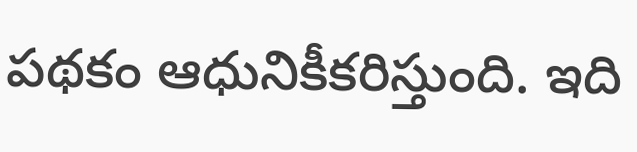పథకం ఆధునికీకరిస్తుంది. ఇది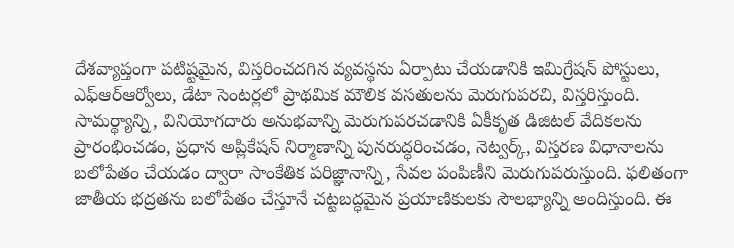దేశవ్యాప్తంగా పటిష్టమైన, విస్తరించదగిన వ్యవస్థను ఏర్పాటు చేయడానికి ఇమిగ్రేషన్ పోస్టులు, ఎఫ్ఆర్ఆర్వోలు, డేటా సెంటర్లలో ప్రాథమిక మౌలిక వసతులను మెరుగుపరచి, విస్తరిస్తుంది. సామర్థ్యాన్ని, వినియోగదారు అనుభవాన్ని మెరుగుపరచడానికి ఏకీకృత డిజిటల్ వేదికలను ప్రారంభించడం, ప్రధాన అప్లికేషన్ నిర్మాణాన్ని పునరుద్ధరించడం, నెట్వర్క్, విస్తరణ విధానాలను బలోపేతం చేయడం ద్వారా సాంకేతిక పరిజ్ఞానాన్ని, సేవల పంపిణీని మెరుగుపరుస్తుంది. ఫలితంగా జాతీయ భద్రతను బలోపేతం చేస్తూనే చట్టబద్ధమైన ప్రయాణికులకు సౌలభ్యాన్ని అందిస్తుంది. ఈ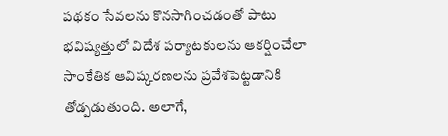పథకం సేవలను కొనసాగించడంతో పాటు భవిష్యత్తులో విదేశ పర్యాటకులను ఆకర్షించేలా సాంకేతిక ఆవిష్కరణలను ప్రవేశపెట్టడానికి తోడ్పడుతుంది. అలాగే,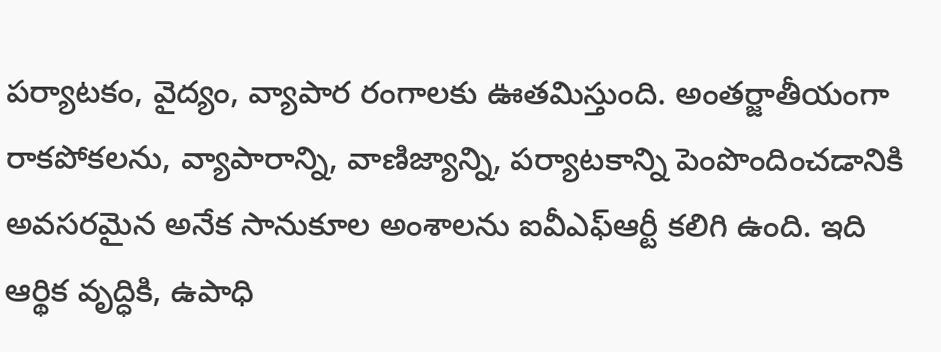పర్యాటకం, వైద్యం, వ్యాపార రంగాలకు ఊతమిస్తుంది. అంతర్జాతీయంగా రాకపోకలను, వ్యాపారాన్ని, వాణిజ్యాన్ని, పర్యాటకాన్ని పెంపొందించడానికి అవసరమైన అనేక సానుకూల అంశాలను ఐవీఎఫ్ఆర్టీ కలిగి ఉంది. ఇది ఆర్థిక వృద్ధికి, ఉపాధి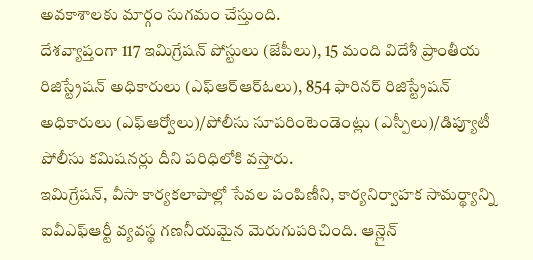అవకాశాలకు మార్గం సుగమం చేస్తుంది.
దేశవ్యాప్తంగా 117 ఇమిగ్రేషన్ పోస్టులు (జేపీలు), 15 మంది విదేశీ ప్రాంతీయ రిజిస్ట్రేషన్ అధికారులు (ఎఫ్ఆర్ఆర్ఓలు), 854 ఫారినర్ రిజిస్ట్రేషన్ అధికారులు (ఎఫ్ఆర్వోలు)/పోలీసు సూపరింటెండెంట్లు (ఎస్పీలు)/డిప్యూటీ పోలీసు కమిషనర్లు దీని పరిధిలోకి వస్తారు.
ఇమిగ్రేషన్, వీసా కార్యకలాపాల్లో సేవల పంపిణీని, కార్యనిర్వాహక సామర్థ్యాన్ని ఐవీఎఫ్ఆర్టీ వ్యవస్థ గణనీయమైన మెరుగుపరిచింది. ఆన్లైన్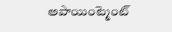అపాయింట్మెంట్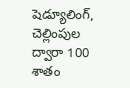షెడ్యూలింగ్, చెల్లింపుల ద్వారా 100 శాతం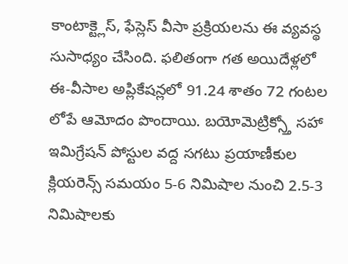కాంటాక్ట్లెస్, ఫేస్లెస్ వీసా ప్రక్రియలను ఈ వ్యవస్థ సుసాధ్యం చేసింది. ఫలితంగా గత అయిదేళ్లలో ఈ-వీసాల అప్లికేషన్లలో 91.24 శాతం 72 గంటల లోపే ఆమోదం పొందాయి. బయోమెట్రిక్స్తో సహా ఇమిగ్రేషన్ పోస్టుల వద్ద సగటు ప్రయాణీకుల క్లియరెన్స్ సమయం 5-6 నిమిషాల నుంచి 2.5-3 నిమిషాలకు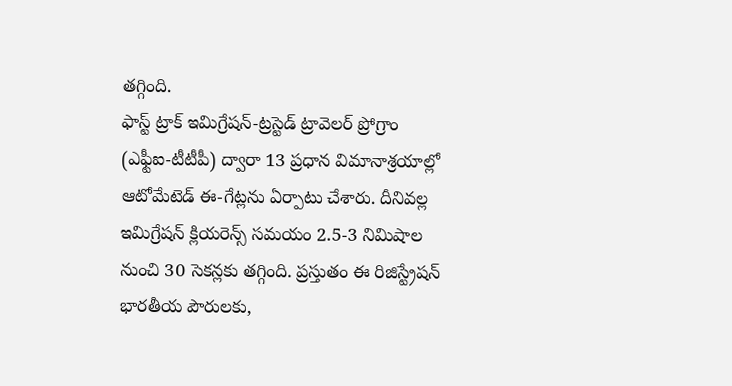తగ్గింది.
ఫాస్ట్ ట్రాక్ ఇమిగ్రేషన్-ట్రస్టెడ్ ట్రావెలర్ ప్రోగ్రాం (ఎఫ్టీఐ-టీటీపీ) ద్వారా 13 ప్రధాన విమానాశ్రయాల్లో ఆటోమేటెడ్ ఈ-గేట్లను ఏర్పాటు చేశారు. దీనివల్ల ఇమిగ్రేషన్ క్లియరెన్స్ సమయం 2.5-3 నిమిషాల నుంచి 30 సెకన్లకు తగ్గింది. ప్రస్తుతం ఈ రిజిస్ట్రేషన్ భారతీయ పౌరులకు,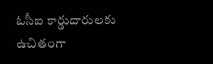ఓసీఐ కార్డుదారులకు ఉచితంగా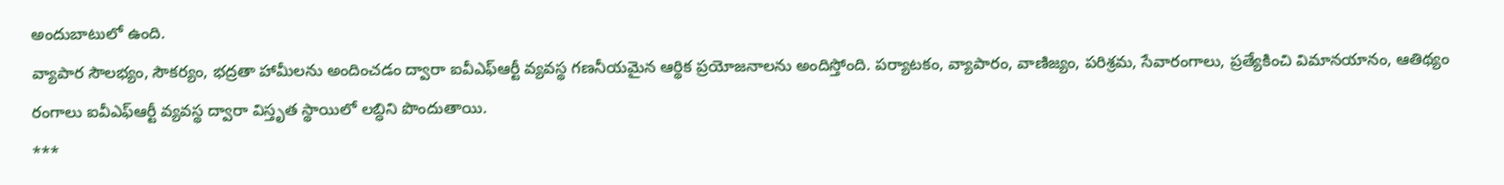అందుబాటులో ఉంది.
వ్యాపార సౌలభ్యం, సౌకర్యం, భద్రతా హామీలను అందించడం ద్వారా ఐవీఎఫ్ఆర్టీ వ్యవస్థ గణనీయమైన ఆర్థిక ప్రయోజనాలను అందిస్తోంది. పర్యాటకం, వ్యాపారం, వాణిజ్యం, పరిశ్రమ, సేవారంగాలు, ప్రత్యేకించి విమానయానం, ఆతిథ్యం రంగాలు ఐవీఎఫ్ఆర్టీ వ్యవస్థ ద్వారా విస్తృత స్థాయిలో లబ్ధిని పొందుతాయి.
***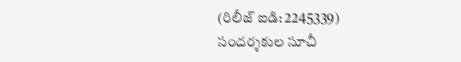(రిలీజ్ ఐడి: 2245339)
సందర్శకుల సూచీ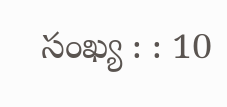సంఖ్య : : 10